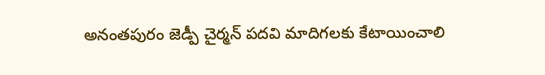అనంతపురం జెడ్పీ చైర్మన్ పదవి మాదిగలకు కేటాయించాలి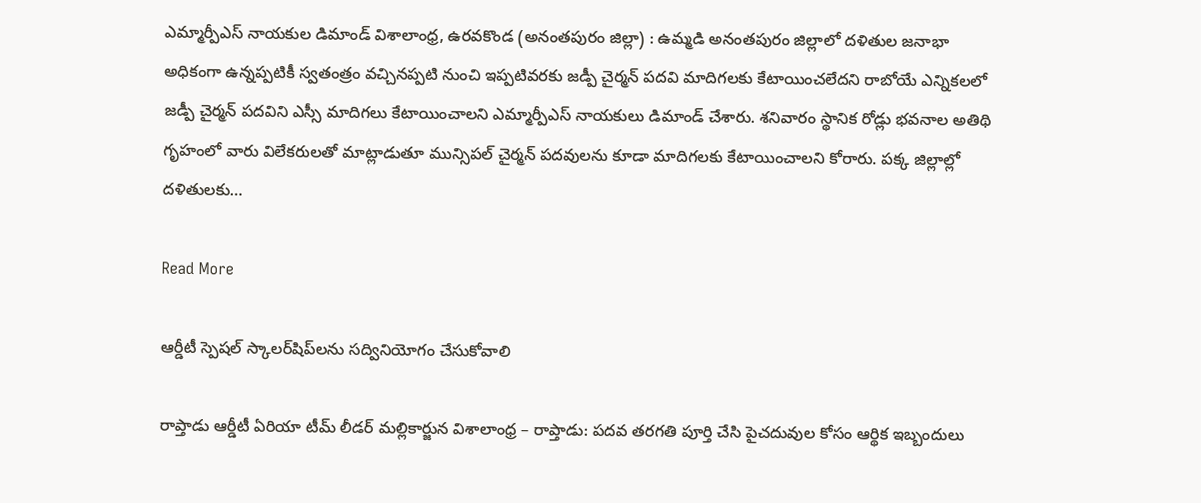ఎమ్మార్పీఎస్ నాయకుల డిమాండ్ విశాలాంధ్ర, ఉరవకొండ (అనంతపురం జిల్లా) : ఉమ్మడి అనంతపురం జిల్లాలో దళితుల జనాభా అధికంగా ఉన్నప్పటికీ స్వతంత్రం వచ్చినప్పటి నుంచి ఇప్పటివరకు జడ్పీ చైర్మన్ పదవి మాదిగలకు కేటాయించలేదని రాబోయే ఎన్నికలలో జడ్పీ చైర్మన్ పదవిని ఎస్సీ మాదిగలు కేటాయించాలని ఎమ్మార్పీఎస్ నాయకులు డిమాండ్ చేశారు. శనివారం స్థానిక రోడ్లు భవనాల అతిథి గృహంలో వారు విలేకరులతో మాట్లాడుతూ మున్సిపల్ చైర్మన్ పదవులను కూడా మాదిగలకు కేటాయించాలని కోరారు. పక్క జిల్లాల్లో దళితులకు…

Read More

ఆర్డీటీ స్పెషల్ స్కాలర్‌షిప్‌లను సద్వినియోగం చేసుకోవాలి

రాప్తాడు ఆర్డీటీ ఏరియా టీమ్ లీడర్ మల్లికార్జున విశాలాంధ్ర – రాప్తాడు: పదవ తరగతి పూర్తి చేసి పైచదువుల కోసం ఆర్థిక ఇబ్బందులు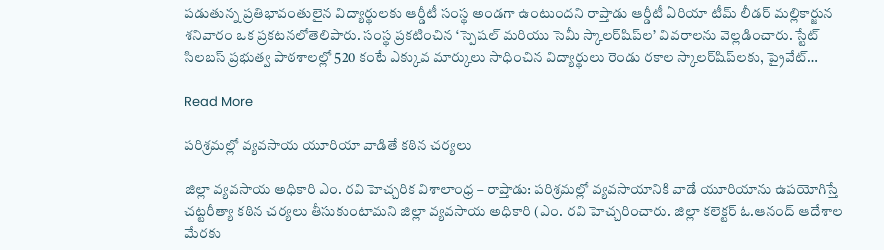పడుతున్న ప్రతిభావంతులైన విద్యార్థులకు ఆర్డీటీ సంస్థ అండగా ఉంటుందని రాప్తాడు ఆర్డీటీ ఏరియా టీమ్ లీడర్ మల్లికార్జున శనివారం ఒక ప్రకటనలోతెలిపారు. సంస్థ ప్రకటించిన ‘స్పెషల్ మరియు సెమీ స్కాలర్‌షిప్‌ల’ వివరాలను వెల్లడించారు. స్టేట్ సిలబస్ ప్రభుత్వ పాఠశాలల్లో 520 కంటే ఎక్కువ మార్కులు సాధించిన విద్యార్థులు రెండు రకాల స్కాలర్‌షిప్‌లకు, ప్రైవేట్…

Read More

పరిశ్రమల్లో వ్యవసాయ యూరియా వాడితే కఠిన చర్యలు

జిల్లా వ్యవసాయ అధికారి ఎం. రవి హెచ్చరిక విశాలాంధ్ర – రాప్తాడు: పరిశ్రమల్లో వ్యవసాయానికి వాడే యూరియాను ఉపయోగిస్తే చట్టరీత్యా కఠిన చర్యలు తీసుకుంటామని జిల్లా వ్యవసాయ అధికారి (ఎం. రవి హెచ్చరించారు. జిల్లా కలెక్టర్ ఓ.ఆనంద్ ఆదేశాల మేరకు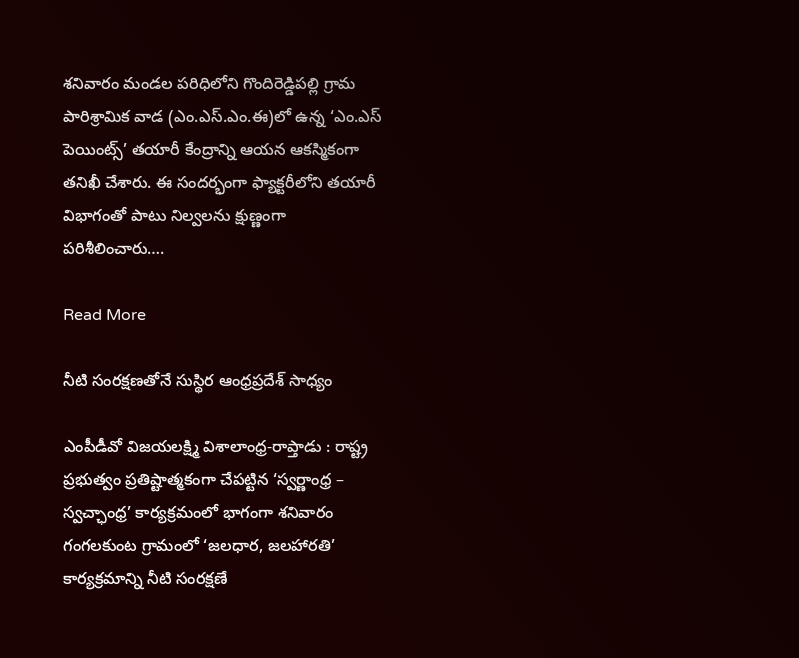శనివారం మండల పరిధిలోని గొందిరెడ్డిపల్లి గ్రామ పారిశ్రామిక వాడ (ఎం.ఎస్.ఎం.ఈ)లో ఉన్న ‘ఎం.ఎస్ పెయింట్స్’ తయారీ కేంద్రాన్ని ఆయన ఆకస్మికంగా తనిఖీ చేశారు. ఈ సందర్భంగా ఫ్యాక్టరీలోని తయారీ విభాగంతో పాటు నిల్వలను క్షుణ్ణంగా పరిశీలించారు….

Read More

నీటి సంరక్షణతోనే సుస్థిర ఆంధ్రప్రదేశ్ సాధ్యం

ఎంపీడీవో విజయలక్ష్మి విశాలాంధ్ర-రాప్తాడు : రాష్ట్ర ప్రభుత్వం ప్రతిష్టాత్మకంగా చేపట్టిన ‘స్వర్ణాంధ్ర – స్వచ్ఛాంధ్ర’ కార్యక్రమంలో భాగంగా శనివారం గంగలకుంట గ్రామంలో ‘జలధార, జలహారతి’ కార్యక్రమాన్ని నీటి సంరక్షణే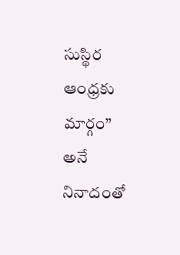సుస్థిర ఆంధ్రకు మార్గం” అనే నినాదంతో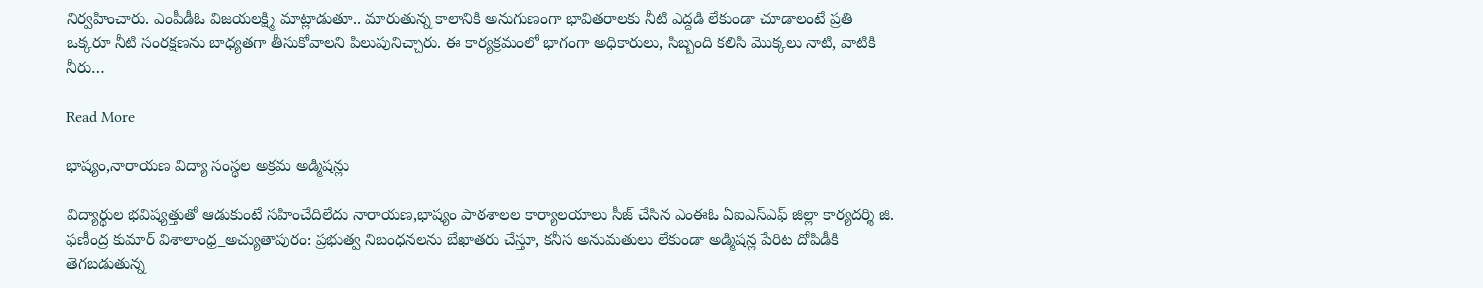నిర్వహించారు. ఎంపీడీఓ విజయలక్ష్మి మాట్లాడుతూ.. మారుతున్న కాలానికి అనుగుణంగా భావితరాలకు నీటి ఎద్దడి లేకుండా చూడాలంటే ప్రతి ఒక్కరూ నీటి సంరక్షణను బాధ్యతగా తీసుకోవాలని పిలుపునిచ్చారు. ఈ కార్యక్రమంలో భాగంగా అధికారులు, సిబ్బంది కలిసి మొక్కలు నాటి, వాటికి నీరు…

Read More

భాష్యం,నారాయణ విద్యా సంస్థల అక్రమ అడ్మిషన్లు

విద్యార్థుల భవిష్యత్తుతో ఆడుకుంటే సహించేదిలేదు నారాయణ,భాష్యం పాఠశాలల కార్యాలయాలు సీజ్ చేసిన ఎంఈఓ ఏఐఎస్ఎఫ్ జిల్లా కార్యదర్శి జి. ఫణీంద్ర కుమార్ విశాలాంధ్ర_అచ్యుతాపురం: ప్రభుత్వ నిబంధనలను బేఖాతరు చేస్తూ, కనీస అనుమతులు లేకుండా అడ్మిషన్ల పేరిట దోపిడీకి తెగబడుతున్న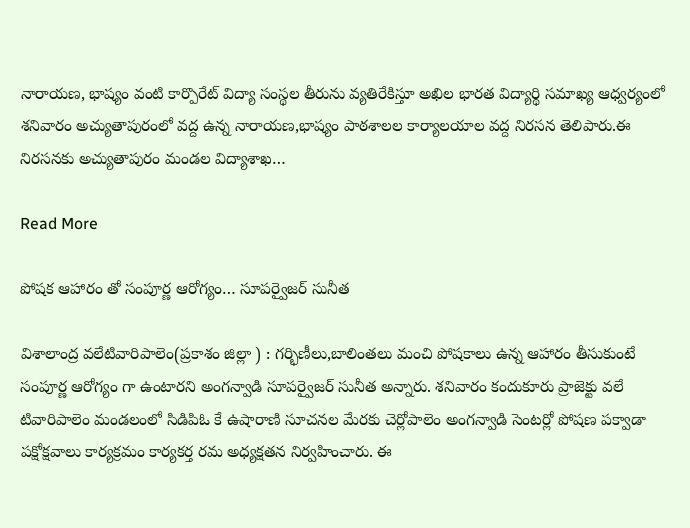నారాయణ, భాష్యం వంటి కార్పొరేట్ విద్యా సంస్థల తీరును వ్యతిరేకిస్తూ అఖిల భారత విద్యార్థి సమాఖ్య ఆధ్వర్యంలో శనివారం అచ్యుతాపురంలో వద్ద ఉన్న నారాయణ,భాష్యం పాఠశాలల కార్యాలయాల వద్ద నిరసన తెలిపారు.ఈ నిరసనకు అచ్యుతాపురం మండల విద్యాశాఖ…

Read More

పోషక ఆహారం తో సంపూర్ణ ఆరోగ్యం… సూపర్వైజర్ సునీత

విశాలాంద్ర వలేటివారిపాలెం(ప్రకాశం జిల్లా ) : గర్భిణీలు,బాలింతలు మంచి పోషకాలు ఉన్న ఆహారం తీసుకుంటే సంపూర్ణ ఆరోగ్యం గా ఉంటారని అంగన్వాడి సూపర్వైజర్ సునీత అన్నారు. శనివారం కందుకూరు ప్రాజెక్టు వలే టివారిపాలెం మండలంలో సిడిపిఓ కే ఉషారాణి సూచనల మేరకు చెర్లోపాలెం అంగన్వాడి సెంటర్లో పోషణ పక్వాడా పక్షోక్షవాలు కార్యక్రమం కార్యకర్త రమ అధ్యక్షతన నిర్వహించారు. ఈ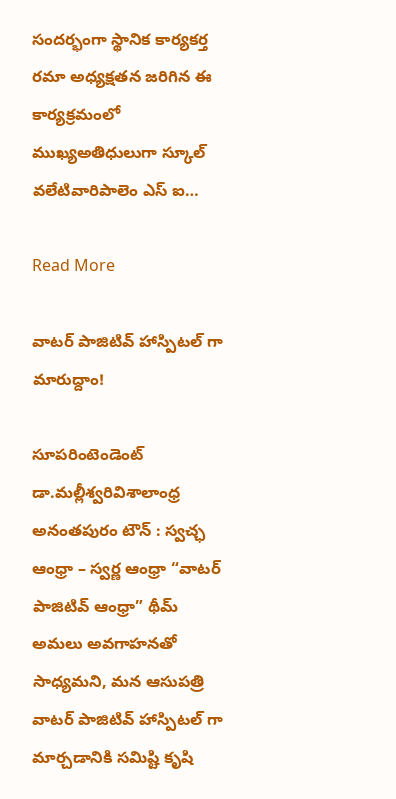సందర్భంగా స్థానిక కార్యకర్త రమా అధ్యక్షతన జరిగిన ఈ కార్యక్రమంలో ముఖ్యఅతిధులుగా స్కూల్ వలేటివారిపాలెం ఎస్ ఐ…

Read More

వాటర్ పాజిటివ్ హాస్పిటల్ గా మారుద్దాం!

సూపరింటెండెంట్ డా.మల్లీశ్వరివిశాలాంధ్ర అనంతపురం టౌన్ : స్వచ్ఛ ఆంధ్రా – స్వర్ణ ఆంధ్రా “వాటర్ పాజిటివ్ ఆంధ్రా” థీమ్‌ అమలు అవగాహనతో సాధ్యమని, మన ఆసుపత్రి వాటర్ పాజిటివ్ హాస్పిటల్ గా మార్చడానికి సమిష్టి కృషి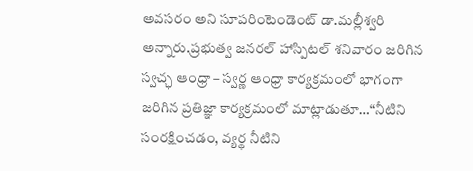అవసరం అని సూపరింటెండెంట్ డా.మల్లీశ్వరి అన్నారు.ప్రభుత్వ జనరల్ హాస్పిటల్ శనివారం జరిగిన స్వచ్ఛ ఆంధ్రా – స్వర్ణ ఆంధ్రా కార్యక్రమంలో భాగంగా జరిగిన ప్రతిజ్ఞా కార్యక్రమంలో మాట్లాడుతూ…“నీటిని సంరక్షించడం, వ్యర్థ నీటిని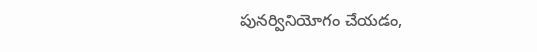పునర్వినియోగం చేయడం,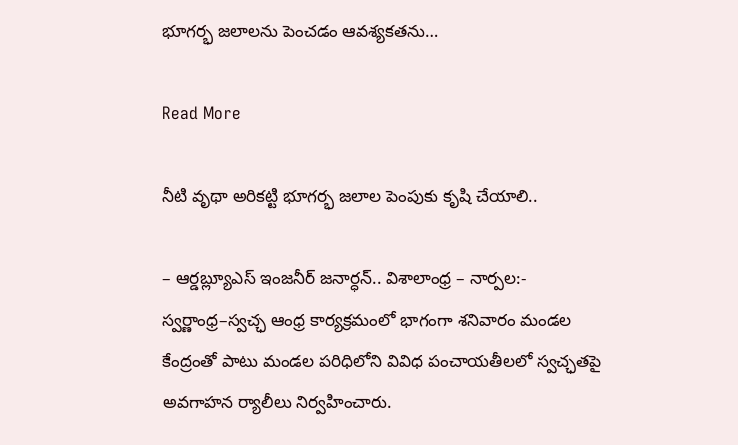భూగర్భ జలాలను పెంచడం ఆవశ్యకతను…

Read More

నీటి వృథా అరికట్టి భూగర్భ జలాల పెంపుకు కృషి చేయాలి..

– ఆర్డబ్ల్యూఎస్ ఇంజనీర్ జనార్ధన్.. విశాలాంధ్ర – నార్పల:- స్వర్ణాంధ్ర–స్వచ్ఛ ఆంధ్ర కార్యక్రమంలో భాగంగా శనివారం మండల కేంద్రంతో పాటు మండల పరిధిలోని వివిధ పంచాయతీలలో స్వచ్ఛతపై అవగాహన ర్యాలీలు నిర్వహించారు.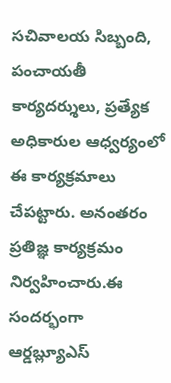సచివాలయ సిబ్బంది, పంచాయతీ కార్యదర్శులు, ప్రత్యేక అధికారుల ఆధ్వర్యంలో ఈ కార్యక్రమాలు చేపట్టారు. అనంతరం ప్రతిజ్ఞ కార్యక్రమం నిర్వహించారు.ఈ సందర్భంగా ఆర్డబ్ల్యూఎస్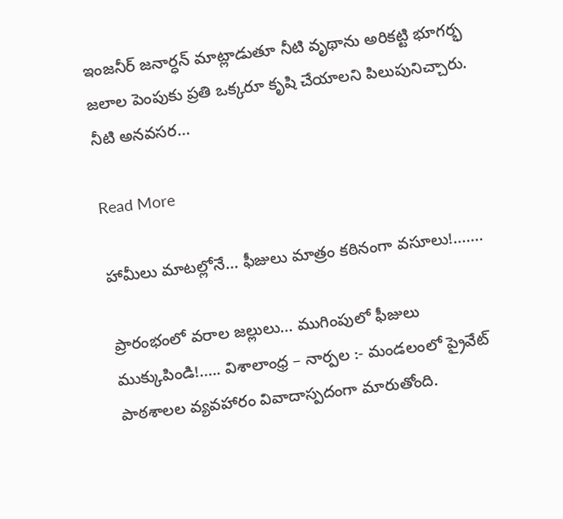ఇంజనీర్ జనార్ధన్ మాట్లాడుతూ నీటి వృథాను అరికట్టి భూగర్భ జలాల పెంపుకు ప్రతి ఒక్కరూ కృషి చేయాలని పిలుపునిచ్చారు. నీటి అనవసర…

Read More

హామీలు మాటల్లోనే… ఫీజులు మాత్రం కఠినంగా వసూలు!…….

ప్రారంభంలో వరాల జల్లులు… ముగింపులో ఫీజులు ముక్కుపిండి!….. విశాలాంధ్ర – నార్పల :- మండలంలో ప్రైవేట్ పాఠశాలల వ్యవహారం వివాదాస్పదంగా మారుతోంది.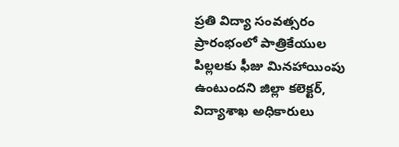ప్రతి విద్యా సంవత్సరం ప్రారంభంలో పాత్రికేయుల పిల్లలకు ఫీజు మినహాయింపు ఉంటుందని జిల్లా కలెక్టర్, విద్యాశాఖ అధికారులు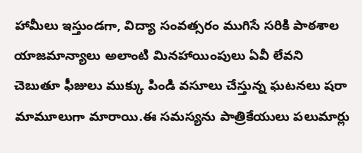హామీలు ఇస్తుండగా, విద్యా సంవత్సరం ముగిసే సరికి పాఠశాల యాజమాన్యాలు అలాంటి మినహాయింపులు ఏవీ లేవని చెబుతూ ఫీజులు ముక్కు పిండి వసూలు చేస్తున్న ఘటనలు షరా మామూలుగా మారాయి.ఈ సమస్యను పాత్రికేయులు పలుమార్లు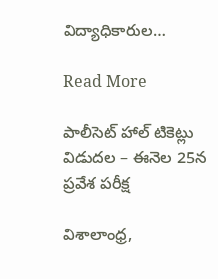విద్యాధికారుల…

Read More

పాలీసెట్ హాల్ టికెట్లు విడుదల – ఈనెల 25న ప్రవేశ పరీక్ష

విశాలాంధ్ర,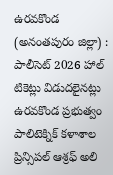ఉరవకొండ (అనంతపురం జిల్లా) : పాలీసెట్ 2026 హాల్ టికెట్లు విడుదలైనట్లు ఉరవకొండ ప్రభుత్వం పాలిటెక్నిక్ కళాశాల ప్రిన్సిపల్ ఆశ్రఫ్ అలి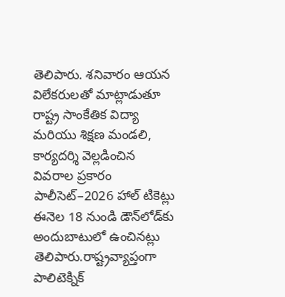తెలిపారు. శనివారం ఆయన విలేకరులతో మాట్లాడుతూ రాష్ట్ర సాంకేతిక విద్యా మరియు శిక్షణ మండలి, కార్యదర్శి వెల్లడించిన వివరాల ప్రకారం పాలీసెట్–2026 హాల్ టికెట్లు ఈనెల 18 నుండి డౌన్‌లోడ్‌కు అందుబాటులో ఉంచినట్లు తెలిపారు.రాష్ట్రవ్యాప్తంగా పాలిటెక్నిక్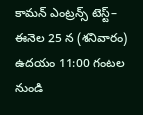కామన్ ఎంట్రన్స్ టెస్ట్– ఈనెల 25 న (శనివారం) ఉదయం 11:00 గంటల నుండి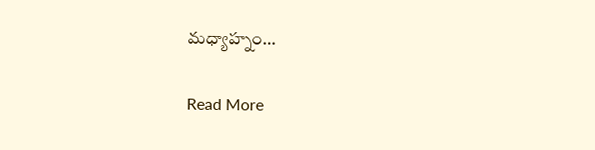మధ్యాహ్నం…

Read More